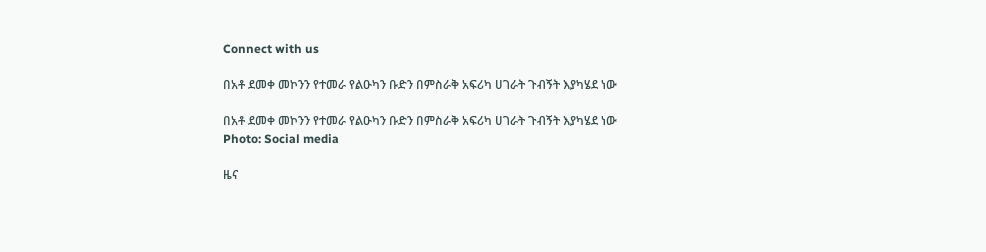Connect with us

በአቶ ደመቀ መኮንን የተመራ የልዑካን ቡድን በምስራቅ አፍሪካ ሀገራት ጉብኝት እያካሄደ ነው

በአቶ ደመቀ መኮንን የተመራ የልዑካን ቡድን በምስራቅ አፍሪካ ሀገራት ጉብኝት እያካሄደ ነው
Photo: Social media

ዜና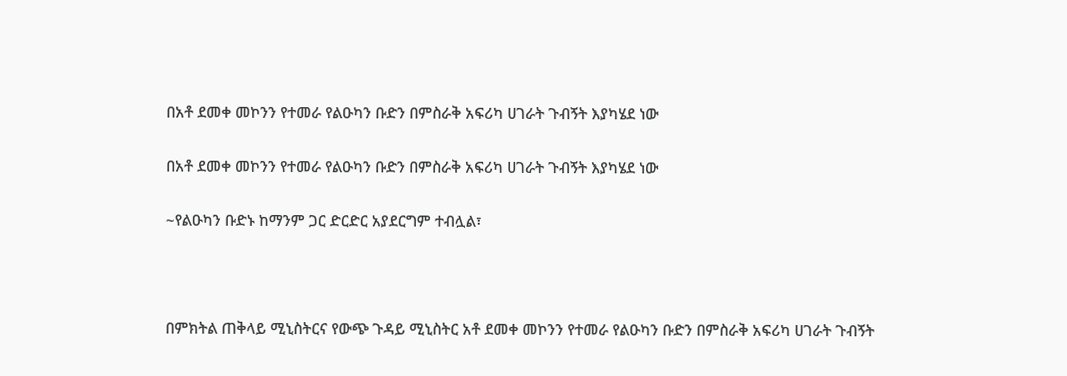በአቶ ደመቀ መኮንን የተመራ የልዑካን ቡድን በምስራቅ አፍሪካ ሀገራት ጉብኝት እያካሄደ ነው

በአቶ ደመቀ መኮንን የተመራ የልዑካን ቡድን በምስራቅ አፍሪካ ሀገራት ጉብኝት እያካሄደ ነው

~የልዑካን ቡድኑ ከማንም ጋር ድርድር አያደርግም ተብሏል፣



በምክትል ጠቅላይ ሚኒስትርና የውጭ ጉዳይ ሚኒስትር አቶ ደመቀ መኮንን የተመራ የልዑካን ቡድን በምስራቅ አፍሪካ ሀገራት ጉብኝት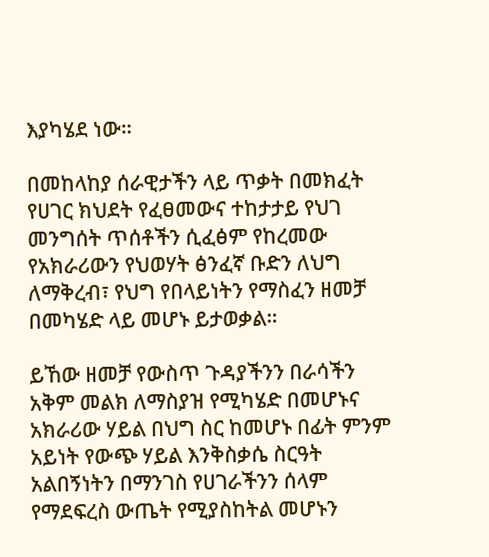እያካሄደ ነው።

በመከላከያ ሰራዊታችን ላይ ጥቃት በመክፈት የሀገር ክህደት የፈፀመውና ተከታታይ የህገ መንግሰት ጥሰቶችን ሲፈፅም የከረመው የአክራሪውን የህወሃት ፅንፈኛ ቡድን ለህግ ለማቅረብ፣ የህግ የበላይነትን የማስፈን ዘመቻ በመካሄድ ላይ መሆኑ ይታወቃል።

ይኸው ዘመቻ የውስጥ ጉዳያችንን በራሳችን አቅም መልክ ለማስያዝ የሚካሄድ በመሆኑና አክራሪው ሃይል በህግ ስር ከመሆኑ በፊት ምንም አይነት የውጭ ሃይል እንቅስቃሴ ስርዓት አልበኝነትን በማንገስ የሀገራችንን ሰላም የማደፍረስ ውጤት የሚያስከትል መሆኑን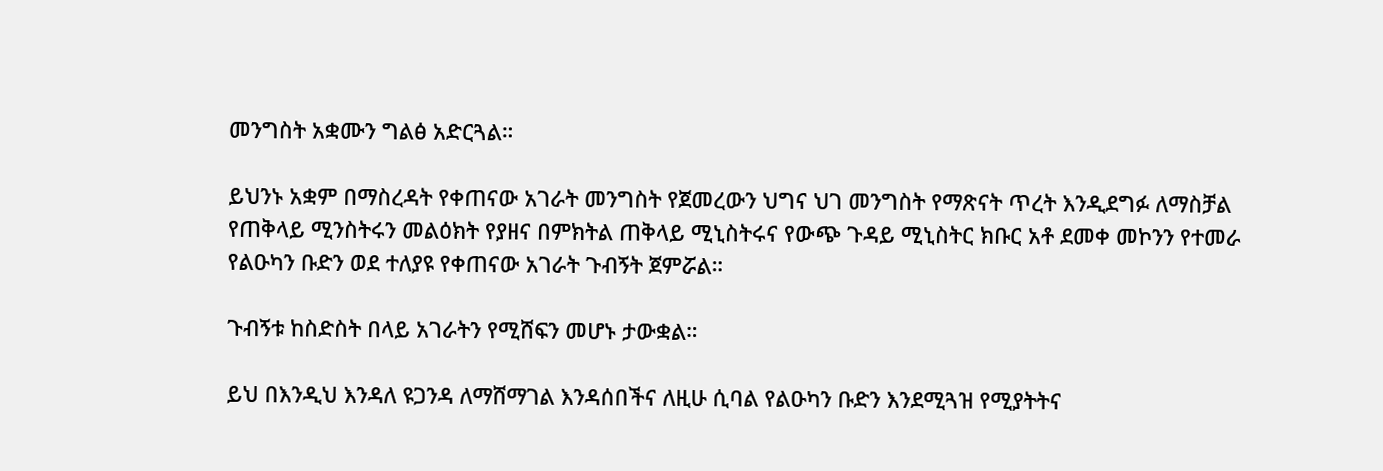መንግስት አቋሙን ግልፅ አድርጓል።

ይህንኑ አቋም በማስረዳት የቀጠናው አገራት መንግስት የጀመረውን ህግና ህገ መንግስት የማጽናት ጥረት እንዲደግፉ ለማስቻል የጠቅላይ ሚንስትሩን መልዕክት የያዘና በምክትል ጠቅላይ ሚኒስትሩና የውጭ ጉዳይ ሚኒስትር ክቡር አቶ ደመቀ መኮንን የተመራ የልዑካን ቡድን ወደ ተለያዩ የቀጠናው አገራት ጉብኝት ጀምሯል።

ጉብኝቱ ከስድስት በላይ አገራትን የሚሸፍን መሆኑ ታውቋል።

ይህ በእንዲህ እንዳለ ዩጋንዳ ለማሸማገል እንዳሰበችና ለዚሁ ሲባል የልዑካን ቡድን እንደሚጓዝ የሚያትትና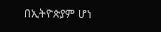በኢትዮጵያም ሆነ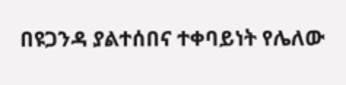በዩጋንዳ ያልተሰበና ተቀባይነት የሌለው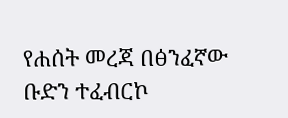የሐሰት መረጃ በፅንፈኛው ቡድን ተፈብርኮ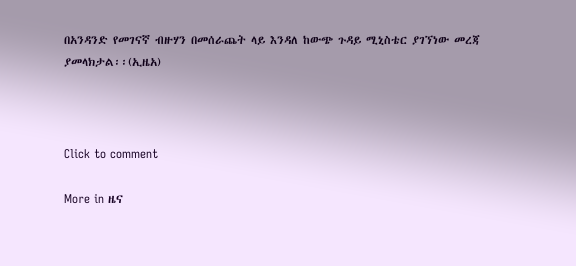በአንዳንድ የመገናኛ ብዙሃን በመሰራጨት ላይ እንዳለ ከውጭ ጉዳይ ሚኒስቴር ያገኘነው መረጃ ያመላክታል፡፡(ኢዜአ)



Click to comment

More in ዜና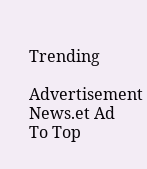Trending

Advertisement News.et Ad
To Top